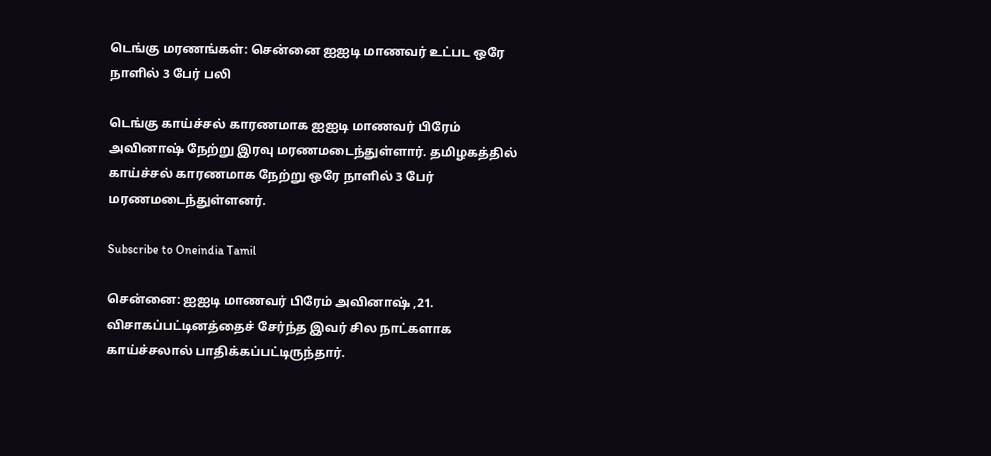டெங்கு மரணங்கள்: சென்னை ஐஐடி மாணவர் உட்பட ஒரே நாளில் 3 பேர் பலி

டெங்கு காய்ச்சல் காரணமாக ஐஐடி மாணவர் பிரேம் அவினாஷ் நேற்று இரவு மரணமடைந்துள்ளார். தமிழகத்தில் காய்ச்சல் காரணமாக நேற்று ஒரே நாளில் 3 பேர் மரணமடைந்துள்ளனர்.

Subscribe to Oneindia Tamil

சென்னை: ஐஐடி மாணவர் பிரேம் அவினாஷ் ,21. விசாகப்பட்டினத்தைச் சேர்ந்த இவர் சில நாட்களாக காய்ச்சலால் பாதிக்கப்பட்டிருந்தார்.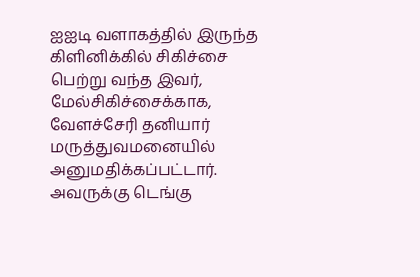ஐஐடி வளாகத்தில் இருந்த கிளினிக்கில் சிகிச்சை பெற்று வந்த இவர், மேல்சிகிச்சைக்காக, வேளச்சேரி தனியார் மருத்துவமனையில் அனுமதிக்கப்பட்டார். அவருக்கு டெங்கு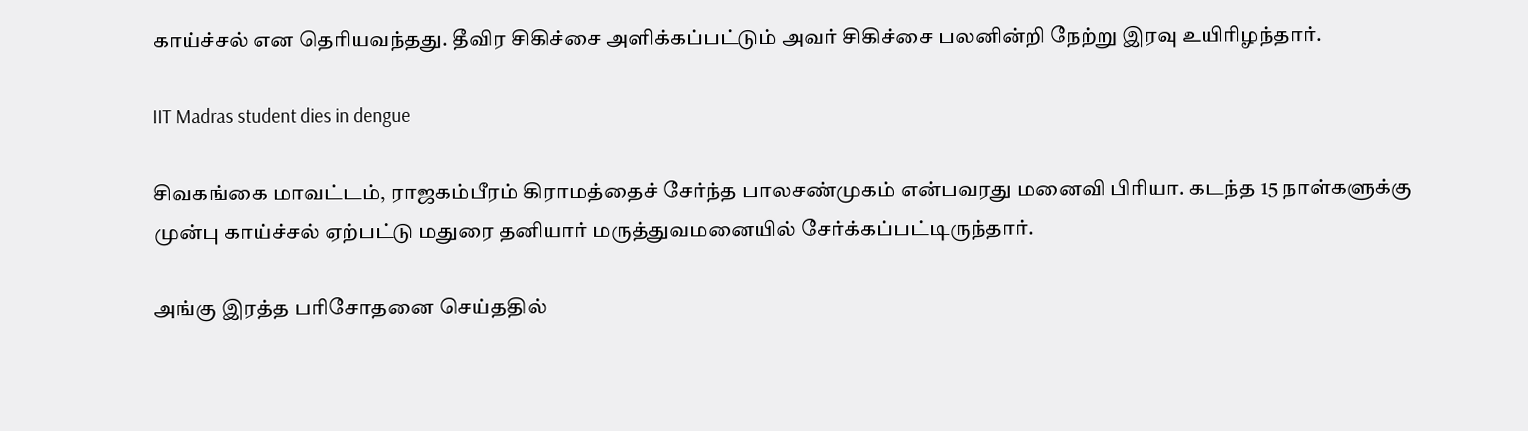காய்ச்சல் என தெரியவந்தது. தீவிர சிகிச்சை அளிக்கப்பட்டும் அவர் சிகிச்சை பலனின்றி நேற்று இரவு உயிரிழந்தார்.

IIT Madras student dies in dengue

சிவகங்கை மாவட்டம், ராஜகம்பீரம் கிராமத்தைச் சேர்ந்த பாலசண்முகம் என்பவரது மனைவி பிரியா. கடந்த 15 நாள்களுக்கு முன்பு காய்ச்சல் ஏற்பட்டு மதுரை தனியார் மருத்துவமனையில் சேர்க்கப்பட்டிருந்தார்.

அங்கு இரத்த பரிசோதனை செய்ததில்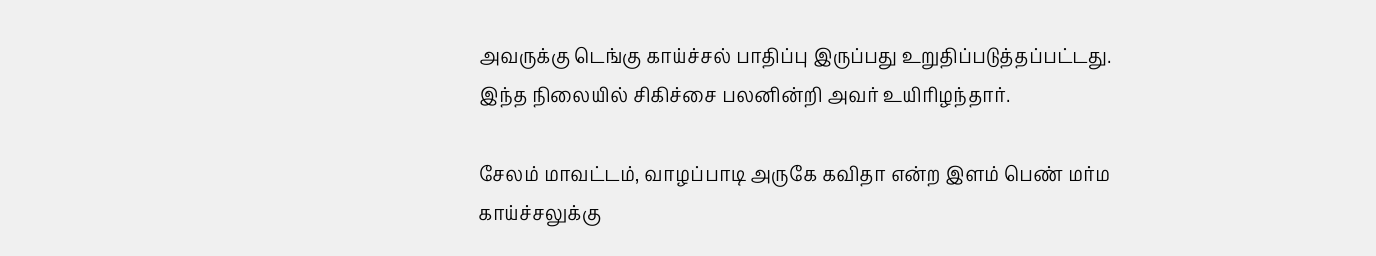அவருக்கு டெங்கு காய்ச்சல் பாதிப்பு இருப்பது உறுதிப்படுத்தப்பட்டது. இந்த நிலையில் சிகிச்சை பலனின்றி அவர் உயிரிழந்தார்.

சேலம் மாவட்டம், வாழப்பாடி அருகே கவிதா என்ற இளம் பெண் மர்ம காய்ச்சலுக்கு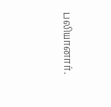பலியானார்.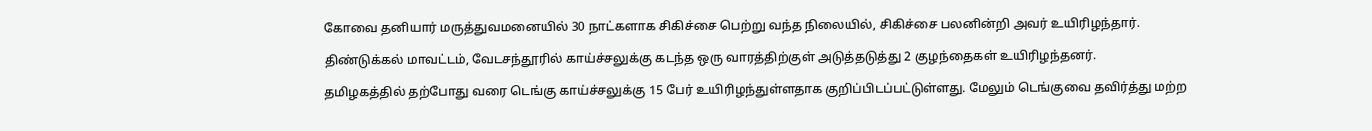கோவை தனியார் மருத்துவமனையில் 30 நாட்களாக சிகிச்சை பெற்று வந்த நிலையில், சிகிச்சை பலனின்றி அவர் உயிரிழந்தார்.

திண்டுக்கல் மாவட்டம், வேடசந்தூரில் காய்ச்சலுக்கு கடந்த ஒரு வாரத்திற்குள் அடுத்தடுத்து 2 குழந்தைகள் உயிரிழந்தனர்.

தமிழகத்தில் தற்போது வரை டெங்கு காய்ச்சலுக்கு 15 பேர் உயிரிழந்துள்ளதாக குறிப்பிடப்பட்டுள்ளது. மேலும் டெங்குவை தவிர்த்து மற்ற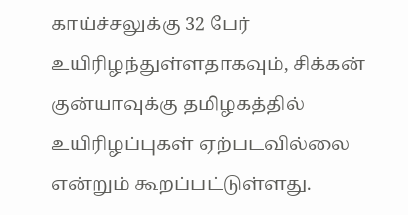காய்ச்சலுக்கு 32 பேர் உயிரிழந்துள்ளதாகவும், சிக்கன் குன்யாவுக்கு தமிழகத்தில் உயிரிழப்புகள் ஏற்படவில்லை என்றும் கூறப்பட்டுள்ளது.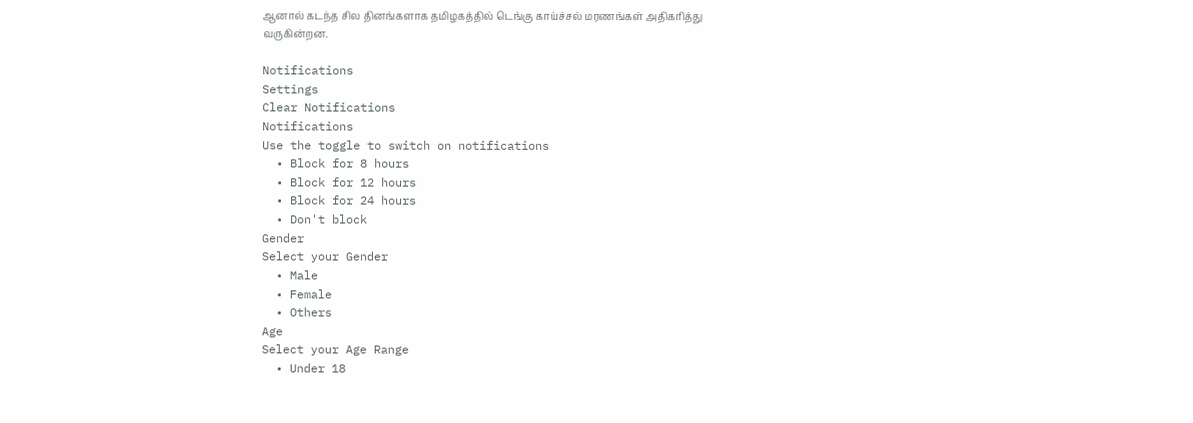ஆனால் கடந்த சில தினங்களாக தமிழகத்தில் டெங்கு காய்ச்சல் மரணங்கள் அதிகரித்து வருகின்றன.

Notifications
Settings
Clear Notifications
Notifications
Use the toggle to switch on notifications
  • Block for 8 hours
  • Block for 12 hours
  • Block for 24 hours
  • Don't block
Gender
Select your Gender
  • Male
  • Female
  • Others
Age
Select your Age Range
  • Under 18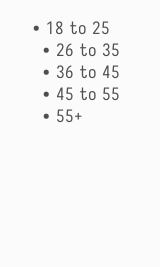• 18 to 25
  • 26 to 35
  • 36 to 45
  • 45 to 55
  • 55+